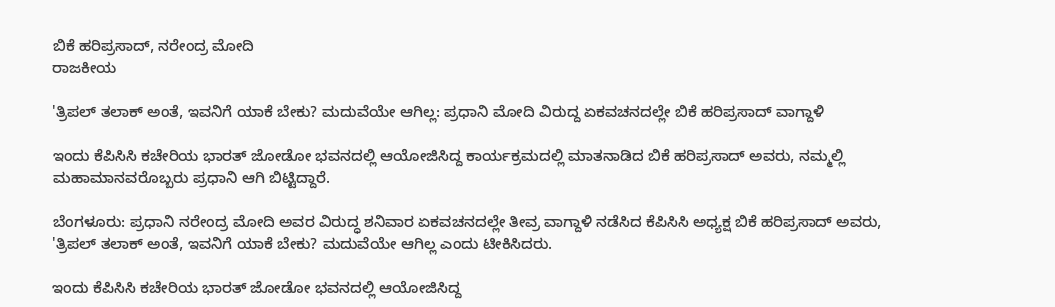ಬಿಕೆ ಹರಿಪ್ರಸಾದ್, ನರೇಂದ್ರ ಮೋದಿ
ರಾಜಕೀಯ

'ತ್ರಿಪಲ್ ತಲಾಕ್ ಅಂತೆ, ಇವನಿಗೆ ಯಾಕೆ ಬೇಕು? ಮದುವೆಯೇ ಆಗಿಲ್ಲ: ಪ್ರಧಾನಿ ಮೋದಿ ವಿರುದ್ದ ಏಕವಚನದಲ್ಲೇ ಬಿಕೆ ಹರಿಪ್ರಸಾದ್ ವಾಗ್ದಾಳಿ

ಇಂದು ಕೆಪಿಸಿಸಿ ಕಚೇರಿಯ ಭಾರತ್ ಜೋಡೋ ಭವನದಲ್ಲಿ ಆಯೋಜಿಸಿದ್ದ ಕಾರ್ಯಕ್ರಮದಲ್ಲಿ ಮಾತನಾಡಿದ ಬಿಕೆ ಹರಿಪ್ರಸಾದ್ ಅವರು, ನಮ್ಮಲ್ಲಿ ಮಹಾಮಾನವರೊಬ್ಬರು ಪ್ರಧಾನಿ ಆಗಿ ಬಿಟ್ಟಿದ್ದಾರೆ.

ಬೆಂಗಳೂರು: ಪ್ರಧಾನಿ ನರೇಂದ್ರ ಮೋದಿ ಅವರ ವಿರುದ್ಧ ಶನಿವಾರ ಏಕವಚನದಲ್ಲೇ ತೀವ್ರ ವಾಗ್ದಾಳಿ ನಡೆಸಿದ ಕೆಪಿಸಿಸಿ ಅಧ್ಯಕ್ಷ ಬಿಕೆ ಹರಿಪ್ರಸಾದ್ ಅವರು, 'ತ್ರಿಪಲ್ ತಲಾಕ್ ಅಂತೆ, ಇವನಿಗೆ ಯಾಕೆ ಬೇಕು? ಮದುವೆಯೇ ಆಗಿಲ್ಲ ಎಂದು ಟೀಕಿಸಿದರು.

ಇಂದು ಕೆಪಿಸಿಸಿ ಕಚೇರಿಯ ಭಾರತ್ ಜೋಡೋ ಭವನದಲ್ಲಿ ಆಯೋಜಿಸಿದ್ದ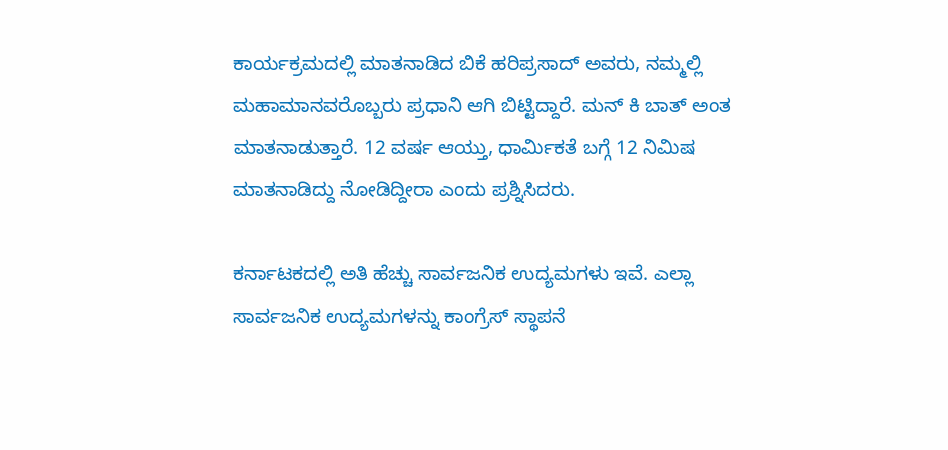ಕಾರ್ಯಕ್ರಮದಲ್ಲಿ ಮಾತನಾಡಿದ ಬಿಕೆ ಹರಿಪ್ರಸಾದ್ ಅವರು, ನಮ್ಮಲ್ಲಿ ಮಹಾಮಾನವರೊಬ್ಬರು ಪ್ರಧಾನಿ ಆಗಿ ಬಿಟ್ಟಿದ್ದಾರೆ. ಮನ್ ಕಿ ಬಾತ್ ಅಂತ ಮಾತನಾಡುತ್ತಾರೆ. 12 ವರ್ಷ ಆಯ್ತು, ಧಾರ್ಮಿಕತೆ ಬಗ್ಗೆ 12 ನಿಮಿಷ ಮಾತನಾಡಿದ್ದು ನೋಡಿದ್ದೀರಾ ಎಂದು ಪ್ರಶ್ನಿಸಿದರು.

ಕರ್ನಾಟಕದಲ್ಲಿ ಅತಿ ಹೆಚ್ಚು ಸಾರ್ವಜನಿಕ ಉದ್ಯಮಗಳು ಇವೆ. ಎಲ್ಲಾ ಸಾರ್ವಜನಿಕ ಉದ್ಯಮಗಳನ್ನು ಕಾಂಗ್ರೆಸ್ ಸ್ಥಾಪನೆ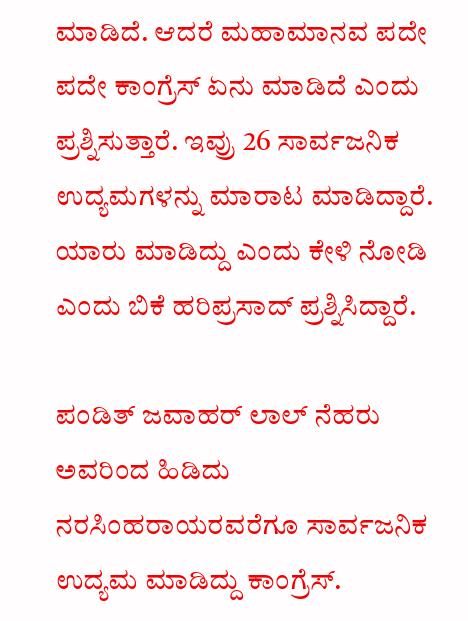ಮಾಡಿದೆ. ಆದರೆ ಮಹಾಮಾನವ ಪದೇ ಪದೇ ಕಾಂಗ್ರೆಸ್ ಏನು ಮಾಡಿದೆ ಎಂದು ಪ್ರಶ್ನಿಸುತ್ತಾರೆ. ಇವ್ರು 26 ಸಾರ್ವಜನಿಕ ಉದ್ಯಮಗಳನ್ನು ಮಾರಾಟ ಮಾಡಿದ್ದಾರೆ. ಯಾರು ಮಾಡಿದ್ದು ಎಂದು ಕೇಳಿ ನೋಡಿ ಎಂದು ಬಿಕೆ ಹರಿಪ್ರಸಾದ್ ಪ್ರಶ್ನಿಸಿದ್ದಾರೆ.

ಪಂಡಿತ್ ಜವಾಹರ್ ಲಾಲ್ ನೆಹರು ಅವರಿಂದ ಹಿಡಿದು ನರಸಿಂಹರಾಯರವರೆಗೂ ಸಾರ್ವಜನಿಕ ಉದ್ಯಮ ಮಾಡಿದ್ದು ಕಾಂಗ್ರೆಸ್.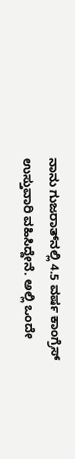ನಾನು ಗುಜರಾತ್‌ನಲ್ಲಿ 4.5 ವರ್ಷ ಕಾಂಗ್ರೆಸ್ ಉಸ್ತುವಾರಿ ವಹಿಸಿದ್ದೇನೆ. ಅಲ್ಲಿ ಒಂದೇ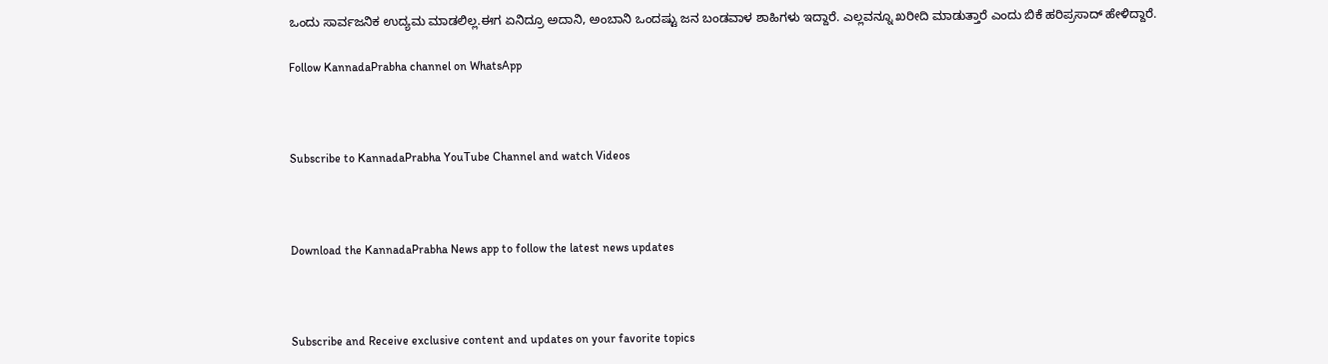ಒಂದು ಸಾರ್ವಜನಿಕ ಉದ್ಯಮ ಮಾಡಲಿಲ್ಲ.ಈಗ ಏನಿದ್ರೂ ಅದಾನಿ, ಅಂಬಾನಿ ಒಂದಷ್ಟು ಜನ ಬಂಡವಾಳ ಶಾಹಿಗಳು ಇದ್ದಾರೆ. ಎಲ್ಲವನ್ನೂ ಖರೀದಿ ಮಾಡುತ್ತಾರೆ ಎಂದು ಬಿಕೆ ಹರಿಪ್ರಸಾದ್ ಹೇಳಿದ್ದಾರೆ.

Follow KannadaPrabha channel on WhatsApp



Subscribe to KannadaPrabha YouTube Channel and watch Videos



Download the KannadaPrabha News app to follow the latest news updates



Subscribe and Receive exclusive content and updates on your favorite topics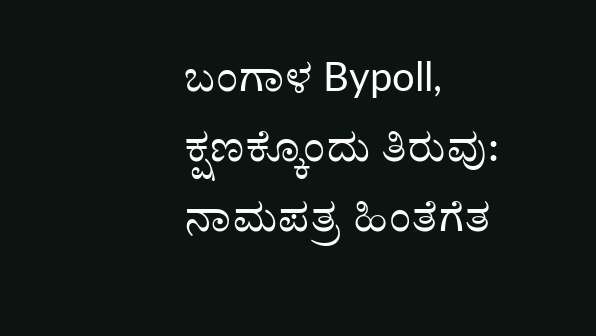ಬಂಗಾಳ Bypoll, ಕ್ಷಣಕ್ಕೊಂದು ತಿರುವು: ನಾಮಪತ್ರ ಹಿಂತೆಗೆತ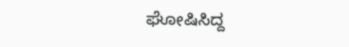ಘೋಷಿಸಿದ್ದ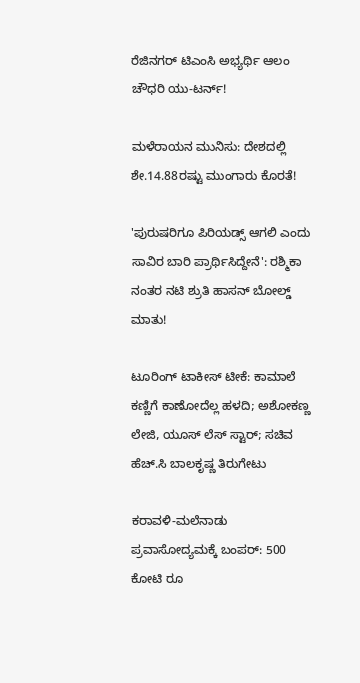ರೆಜಿನಗರ್ ಟಿಎಂಸಿ ಅಭ್ಯರ್ಥಿ ಆಲಂ ಚೌಧರಿ ಯು-ಟರ್ನ್!

ಮಳೆರಾಯನ ಮುನಿಸು: ದೇಶದಲ್ಲಿ ಶೇ.14.88ರಷ್ಟು ಮುಂಗಾರು ಕೊರತೆ!

'ಪುರುಷರಿಗೂ ಪಿರಿಯಡ್ಸ್ ಆಗಲಿ ಎಂದು ಸಾವಿರ ಬಾರಿ ಪ್ರಾರ್ಥಿಸಿದ್ದೇನೆ': ರಶ್ಮಿಕಾ ನಂತರ ನಟಿ ಶ್ರುತಿ ಹಾಸನ್ ಬೋಲ್ಡ್ ಮಾತು!

ಟೂರಿಂಗ್ ಟಾಕೀಸ್ ಟೀಕೆ: ಕಾಮಾಲೆ ಕಣ್ಣಿಗೆ ಕಾಣೋದೆಲ್ಲ ಹಳದಿ; ಅಶೋಕಣ್ಣ ಲೇಜಿ, ಯೂಸ್ ಲೆಸ್ ಸ್ಟಾರ್; ಸಚಿವ ಹೆಚ್.ಸಿ ಬಾಲಕೃಷ್ಣ ತಿರುಗೇಟು

ಕರಾವಳಿ-ಮಲೆನಾಡು ಪ್ರವಾಸೋದ್ಯಮಕ್ಕೆ ಬಂಪರ್: 500 ಕೋಟಿ ರೂ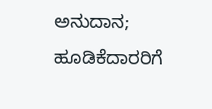ಅನುದಾನ; ಹೂಡಿಕೆದಾರರಿಗೆ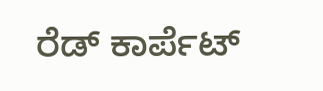ರೆಡ್ ಕಾರ್ಪೆಟ್